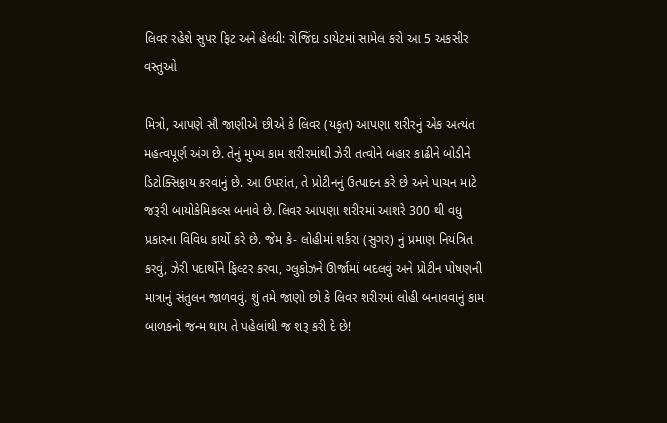લિવર રહેશે સુપર ફિટ અને હેલ્ધી: રોજિંદા ડાયેટમાં સામેલ કરો આ 5 અકસીર વસ્તુઓ

મિત્રો, આપણે સૌ જાણીએ છીએ કે લિવર (યકૃત) આપણા શરીરનું એક અત્યંત મહત્વપૂર્ણ અંગ છે. તેનું મુખ્ય કામ શરીરમાંથી ઝેરી તત્વોને બહાર કાઢીને બોડીને ડિટોક્સિફાય કરવાનું છે. આ ઉપરાંત, તે પ્રોટીનનું ઉત્પાદન કરે છે અને પાચન માટે જરૂરી બાયોકેમિકલ્સ બનાવે છે. લિવર આપણા શરીરમાં આશરે 300 થી વધુ પ્રકારના વિવિધ કાર્યો કરે છે. જેમ કે- લોહીમાં શર્કરા (સુગર) નું પ્રમાણ નિયંત્રિત કરવું, ઝેરી પદાર્થોને ફિલ્ટર કરવા, ગ્લુકોઝને ઊર્જામાં બદલવું અને પ્રોટીન પોષણની માત્રાનું સંતુલન જાળવવું. શું તમે જાણો છો કે લિવર શરીરમાં લોહી બનાવવાનું કામ બાળકનો જન્મ થાય તે પહેલાંથી જ શરૂ કરી દે છે!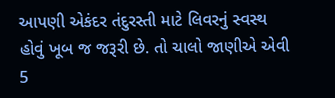આપણી એકંદર તંદુરસ્તી માટે લિવરનું સ્વસ્થ હોવું ખૂબ જ જરૂરી છે. તો ચાલો જાણીએ એવી 5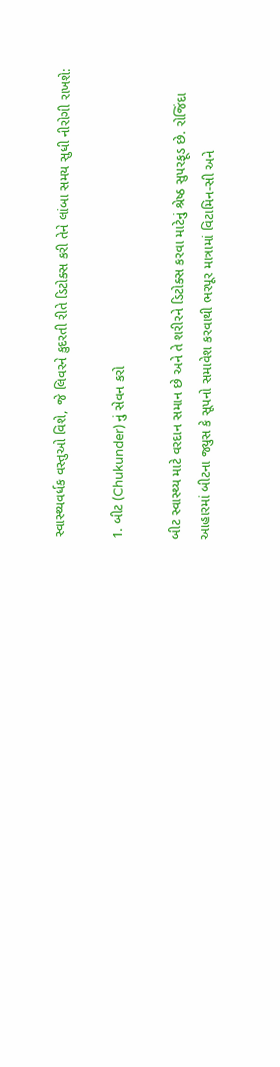સ્વાસ્થ્યવર્ધક વસ્તુઓ વિશે, જે લિવરને કુદરતી રીતે ડિટોક્સ કરી તેને લાંબા સમય સુધી નીરોગી રાખશે:

1. બીટ (Chukunder) નું સેવન કરો

બીટ સ્વાસ્થ્ય માટે વરદાન સમાન છે અને તે શરીરને ડિટોક્સ કરવા માટેનું શ્રેષ્ઠ સુપરફૂડ છે. રોજિંદા આહારમાં બીટના જ્યુસ કે સૂપનો સમાવેશ કરવાથી ભરપૂર માત્રામાં વિટામિન-સી અને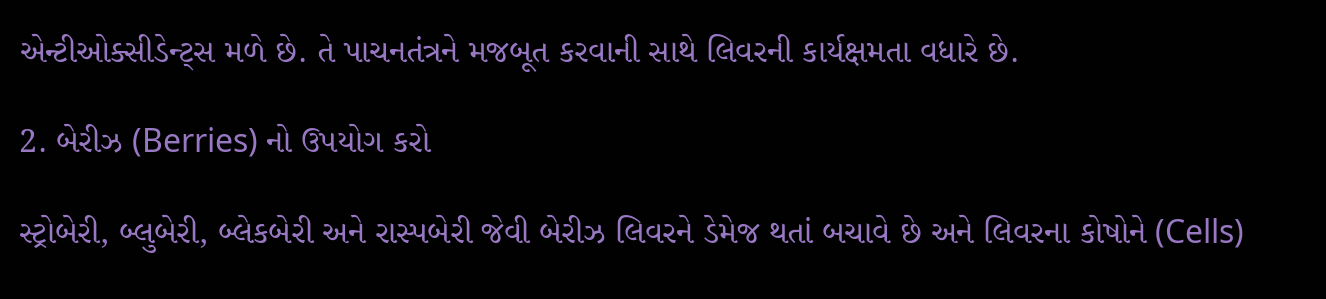એન્ટીઓક્સીડેન્ટ્સ મળે છે. તે પાચનતંત્રને મજબૂત કરવાની સાથે લિવરની કાર્યક્ષમતા વધારે છે.

2. બેરીઝ (Berries) નો ઉપયોગ કરો

સ્ટ્રોબેરી, બ્લુબેરી, બ્લેકબેરી અને રાસ્પબેરી જેવી બેરીઝ લિવરને ડેમેજ થતાં બચાવે છે અને લિવરના કોષોને (Cells)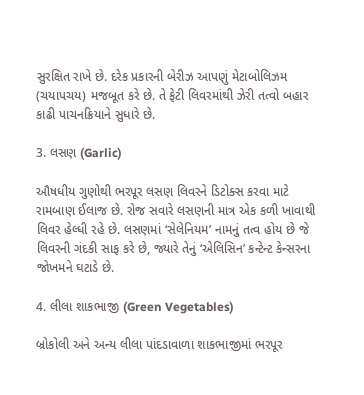સુરક્ષિત રાખે છે. દરેક પ્રકારની બેરીઝ આપણું મેટાબોલિઝમ (ચયાપચય) મજબૂત કરે છે. તે ફેટી લિવરમાંથી ઝેરી તત્વો બહાર કાઢી પાચનક્રિયાને સુધારે છે.

3. લસણ (Garlic)

ઔષધીય ગુણોથી ભરપૂર લસણ લિવરને ડિટોક્સ કરવા માટે રામબાણ ઈલાજ છે. રોજ સવારે લસણની માત્ર એક કળી ખાવાથી લિવર હેલ્ધી રહે છે. લસણમાં ‘સેલેનિયમ’ નામનું તત્વ હોય છે જે લિવરની ગંદકી સાફ કરે છે, જ્યારે તેનું ‘એલિસિન’ કન્ટેન્ટ કેન્સરના જોખમને ઘટાડે છે.

4. લીલા શાકભાજી (Green Vegetables)

બ્રોકોલી અને અન્ય લીલા પાંદડાવાળા શાકભાજીમાં ભરપૂર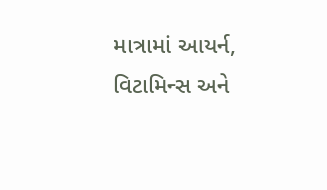માત્રામાં આયર્ન, વિટામિન્સ અને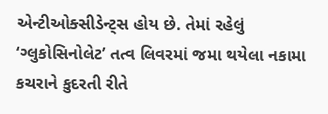એન્ટીઓક્સીડેન્ટ્સ હોય છે. તેમાં રહેલું ‘ગ્લુકોસિનોલેટ’ તત્વ લિવરમાં જમા થયેલા નકામા કચરાને કુદરતી રીતે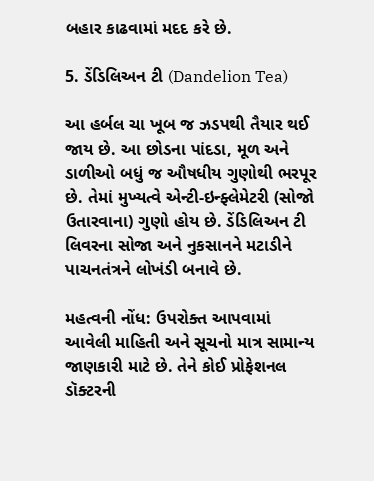બહાર કાઢવામાં મદદ કરે છે.

5. ડેંડિલિઅન ટી (Dandelion Tea)

આ હર્બલ ચા ખૂબ જ ઝડપથી તૈયાર થઈ જાય છે. આ છોડના પાંદડા, મૂળ અને ડાળીઓ બધું જ ઔષધીય ગુણોથી ભરપૂર છે. તેમાં મુખ્યત્વે એન્ટી-ઇન્ફ્લેમેટરી (સોજો ઉતારવાના) ગુણો હોય છે. ડેંડિલિઅન ટી લિવરના સોજા અને નુકસાનને મટાડીને પાચનતંત્રને લોખંડી બનાવે છે.

મહત્વની નોંધ: ઉપરોક્ત આપવામાં આવેલી માહિતી અને સૂચનો માત્ર સામાન્ય જાણકારી માટે છે. તેને કોઈ પ્રોફેશનલ ડૉક્ટરની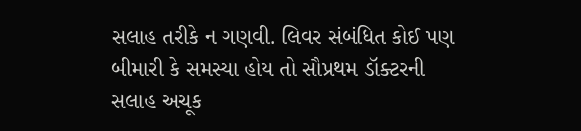સલાહ તરીકે ન ગણવી. લિવર સંબંધિત કોઈ પણ બીમારી કે સમસ્યા હોય તો સૌપ્રથમ ડૉક્ટરની સલાહ અચૂક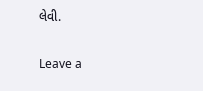લેવી.

Leave a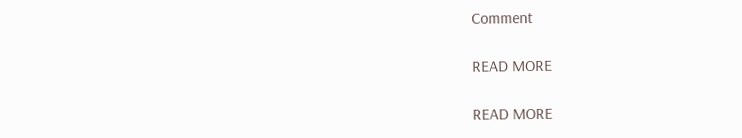Comment

READ MORE

READ MORE